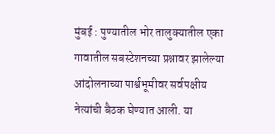मुंबई : पुण्यातील भोर तालुक्यातील एका गावातील सबस्टेशनच्या प्रश्नावर झालेल्या आंदोलनाच्या पार्श्वभूमीवर सर्वपक्षीय नेत्यांची बैठक घेण्यात आली. या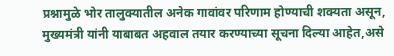प्रश्नामुळे भोर तालुक्यातील अनेक गावांवर परिणाम होण्याची शक्यता असून, मुख्यमंत्री यांनी याबाबत अहवाल तयार करण्याच्या सूचना दिल्या आहेत,असे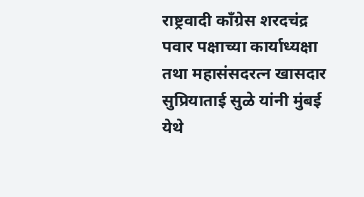राष्ट्रवादी काँग्रेस शरदचंद्र पवार पक्षाच्या कार्याध्यक्षा तथा महासंसदरत्न खासदार सुप्रियाताई सुळे यांनी मुंबई येथे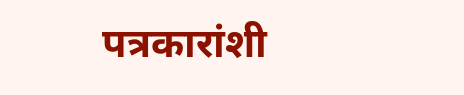पत्रकारांशी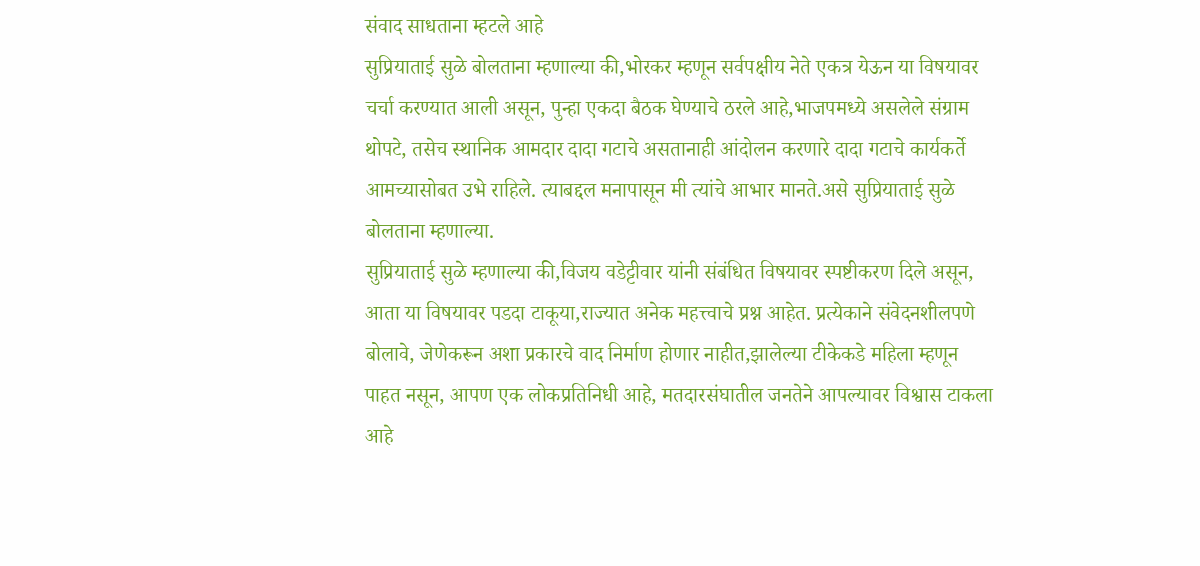संवाद साधताना म्हटले आहे
सुप्रियाताई सुळे बोलताना म्हणाल्या की,भोरकर म्हणून सर्वपक्षीय नेते एकत्र येऊन या विषयावर चर्चा करण्यात आली असून, पुन्हा एकदा बैठक घेण्याचे ठरले आहे,भाजपमध्ये असलेले संग्राम थोपटे, तसेच स्थानिक आमदार दादा गटाचे असतानाही आंदोलन करणारे दादा गटाचे कार्यकर्ते आमच्यासोबत उभे राहिले. त्याबद्दल मनापासून मी त्यांचे आभार मानते.असे सुप्रियाताई सुळे बोलताना म्हणाल्या.
सुप्रियाताई सुळे म्हणाल्या की,विजय वडेट्टीवार यांनी संबंधित विषयावर स्पष्टीकरण दिले असून, आता या विषयावर पडदा टाकूया,राज्यात अनेक महत्त्वाचे प्रश्न आहेत. प्रत्येकाने संवेदनशीलपणे बोलावे, जेणेकरून अशा प्रकारचे वाद निर्माण होणार नाहीत,झालेल्या टीकेकडे महिला म्हणून पाहत नसून, आपण एक लोकप्रतिनिधी आहे, मतदारसंघातील जनतेने आपल्यावर विश्वास टाकला आहे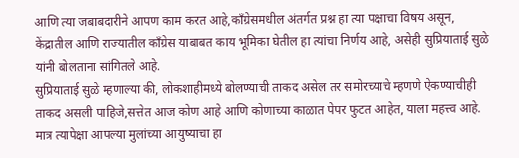आणि त्या जबाबदारीने आपण काम करत आहे,काँग्रेसमधील अंतर्गत प्रश्न हा त्या पक्षाचा विषय असून, केंद्रातील आणि राज्यातील काँग्रेस याबाबत काय भूमिका घेतील हा त्यांचा निर्णय आहे, असेही सुप्रियाताई सुळे यांनी बोलताना सांगितले आहे.
सुप्रियाताई सुळे म्हणाल्या की, लोकशाहीमध्ये बोलण्याची ताकद असेल तर समोरच्याचे म्हणणे ऐकण्याचीही ताकद असली पाहिजे,सत्तेत आज कोण आहे आणि कोणाच्या काळात पेपर फुटत आहेत, याला महत्त्व आहे. मात्र त्यापेक्षा आपल्या मुलांच्या आयुष्याचा हा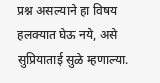प्रश्न असल्याने हा विषय हलक्यात घेऊ नये, असे सुप्रियाताई सुळे म्हणाल्या.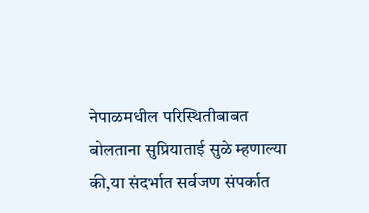नेपाळमधील परिस्थितीबाबत बोलताना सुप्रियाताई सुळे म्हणाल्या की,या संदर्भात सर्वजण संपर्कात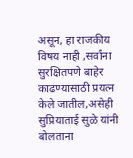असून, हा राजकीय विषय नाही ,सर्वांना सुरक्षितपणे बाहेर काढण्यासाठी प्रयत्न केले जातील,असेही सुप्रियाताई सुळे यांनी बोलताना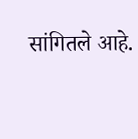सांगितले आहे.